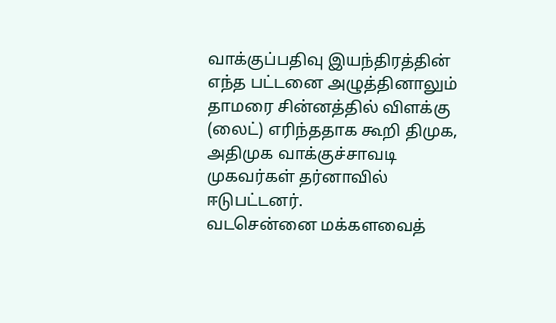வாக்குப்பதிவு இயந்திரத்தின் எந்த பட்டனை அழுத்தினாலும் தாமரை சின்னத்தில் விளக்கு (லைட்) எரிந்ததாக கூறி திமுக, அதிமுக வாக்குச்சாவடி முகவர்கள் தர்னாவில் ஈடுபட்டனர்.
வடசென்னை மக்களவைத்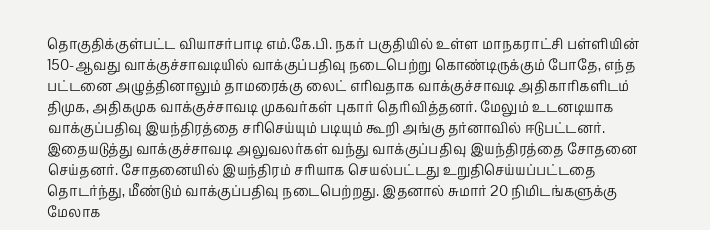தொகுதிக்குள்பட்ட வியாசர்பாடி எம்.கே.பி. நகர் பகுதியில் உள்ள மாநகராட்சி பள்ளியின் 150-ஆவது வாக்குச்சாவடியில் வாக்குப்பதிவு நடைபெற்று கொண்டிருக்கும் போதே, எந்த பட்டனை அழுத்தினாலும் தாமரைக்கு லைட் எரிவதாக வாக்குச்சாவடி அதிகாரிகளிடம் திமுக, அதிகமுக வாக்குச்சாவடி முகவர்கள் புகார் தெரிவித்தனர். மேலும் உடனடியாக வாக்குப்பதிவு இயந்திரத்தை சரிசெய்யும் படியும் கூறி அங்கு தர்னாவில் ஈடுபட்டனர்.
இதையடுத்து வாக்குச்சாவடி அலுவலர்கள் வந்து வாக்குப்பதிவு இயந்திரத்தை சோதனை செய்தனர். சோதனையில் இயந்திரம் சரியாக செயல்பட்டது உறுதிசெய்யப்பட்டதை தொடர்ந்து, மீண்டும் வாக்குப்பதிவு நடைபெற்றது. இதனால் சுமார் 20 நிமிடங்களுக்கு மேலாக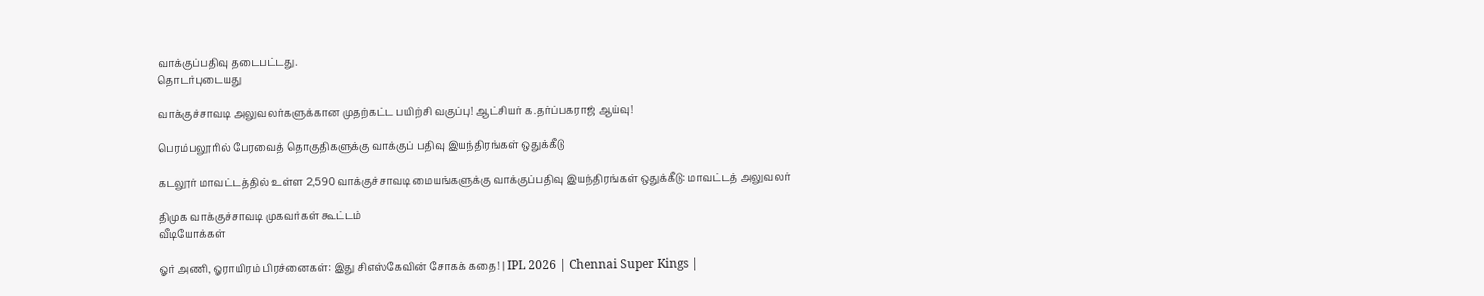வாக்குப்பதிவு தடைபட்டது.
தொடர்புடையது

வாக்குச்சாவடி அலுவலர்களுக்கான முதற்கட்ட பயிற்சி வகுப்பு! ஆட்சியர் க.தர்ப்பகராஜ் ஆய்வு!

பெரம்பலூரில் பேரவைத் தொகுதிகளுக்கு வாக்குப் பதிவு இயந்திரங்கள் ஒதுக்கீடு

கடலூர் மாவட்டத்தில் உள்ள 2,590 வாக்குச்சாவடி மையங்களுக்கு வாக்குப்பதிவு இயந்திரங்கள் ஒதுக்கீடு: மாவட்டத் அலுவலர்

திமுக வாக்குச்சாவடி முகவர்கள் கூட்டம்
வீடியோக்கள்

ஓர் அணி, ஓராயிரம் பிரச்னைகள்: இது சிஎஸ்கேவின் சோகக் கதை! | IPL 2026 | Chennai Super Kings |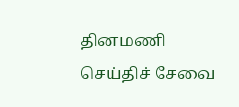தினமணி செய்திச் சேவை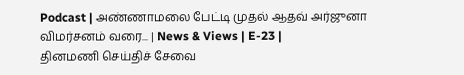Podcast | அண்ணாமலை பேட்டி முதல் ஆதவ் அர்ஜுனா விமர்சனம் வரை... | News & Views | E-23 |
தினமணி செய்திச் சேவை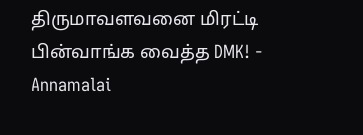திருமாவளவனை மிரட்டி பின்வாங்க வைத்த DMK! - Annamalai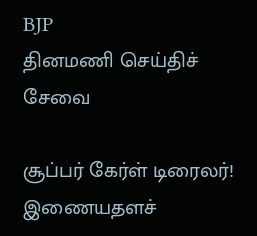BJP
தினமணி செய்திச் சேவை

சூப்பர் கேர்ள் டிரைலர்!
இணையதளச்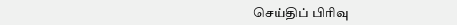செய்திப் பிரிவு